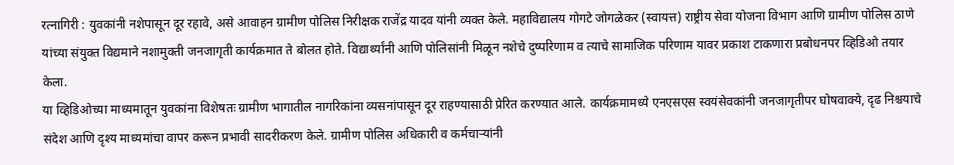रत्नागिरी : युवकांनी नशेपासून दूर रहावे, असे आवाहन ग्रामीण पोलिस निरीक्षक राजेंद्र यादव यांनी व्यक्त केले. महाविद्यालय गोगटे जोगळेकर (स्वायत्त) राष्ट्रीय सेवा योजना विभाग आणि ग्रामीण पोलिस ठाणे यांच्या संयुक्त विद्यमाने नशामुक्ती जनजागृती कार्यक्रमात ते बोलत होते. विद्यार्थ्यांनी आणि पोलिसांनी मिळून नशेचे दुष्परिणाम व त्याचे सामाजिक परिणाम यावर प्रकाश टाकणारा प्रबोधनपर व्हिडिओ तयार केला.
या व्हिडिओच्या माध्यमातून युवकांना विशेषतः ग्रामीण भागातील नागरिकांना व्यसनांपासून दूर राहण्यासाठी प्रेरित करण्यात आले. कार्यक्रमामध्ये एनएसएस स्वयंसेवकांनी जनजागृतीपर घोषवाक्ये, दृढ निश्चयाचे संदेश आणि दृश्य माध्यमांचा वापर करून प्रभावी सादरीकरण केले. ग्रामीण पोलिस अधिकारी व कर्मचाऱ्यांनी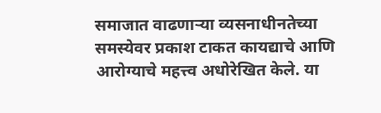समाजात वाढणाऱ्या व्यसनाधीनतेच्या समस्येवर प्रकाश टाकत कायद्याचे आणि आरोग्याचे महत्त्व अधोरेखित केले. या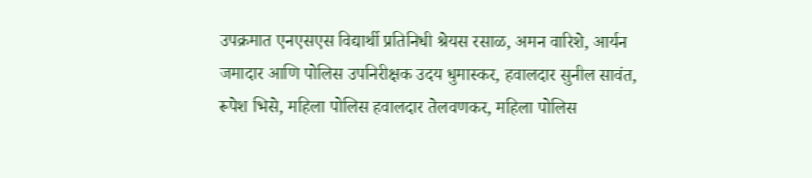उपक्रमात एनएसएस विद्यार्थी प्रतिनिधी श्रेयस रसाळ, अमन वारिशे, आर्यन जमादार आणि पोलिस उपनिरीक्षक उदय धुमास्कर, हवालदार सुनील सावंत, रूपेश भिसे, महिला पोलिस हवालदार तेलवणकर, महिला पोलिस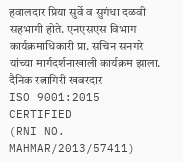हवालदार प्रिया सुर्वे व सुगंधा दळवी सहभागी होते. एनएसएस विभाग कार्यक्रमाधिकारी प्रा. सचिन सनगरे यांच्या मार्गदर्शनाखाली कार्यक्रम झाला.
दैनिक रत्नागिरी खबरदार
ISO 9001:2015 CERTIFIED
(RNI NO. MAHMAR/2013/57411)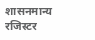शासनमान्य रजिस्टर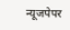न्यूजपेपर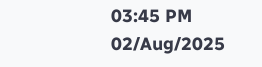03:45 PM 02/Aug/2025